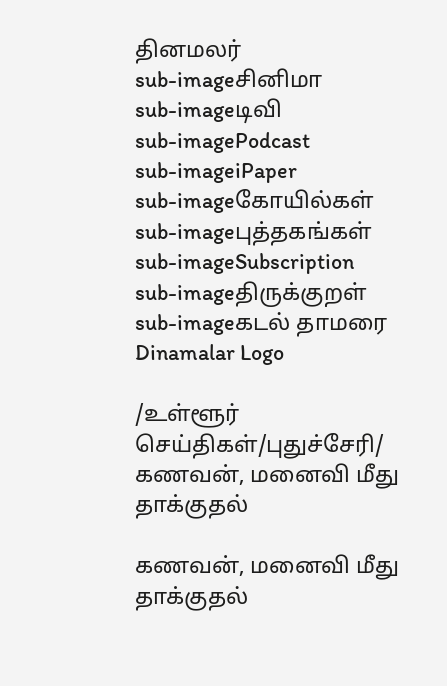தினமலர்
sub-imageசினிமா
sub-imageடிவி
sub-imagePodcast
sub-imageiPaper
sub-imageகோயில்கள்
sub-imageபுத்தகங்கள்
sub-imageSubscription
sub-imageதிருக்குறள்
sub-imageகடல் தாமரை
Dinamalar Logo

/உள்ளூர் செய்திகள்/புதுச்சேரி/ கணவன், மனைவி மீது தாக்குதல்

கணவன், மனைவி மீது தாக்குதல்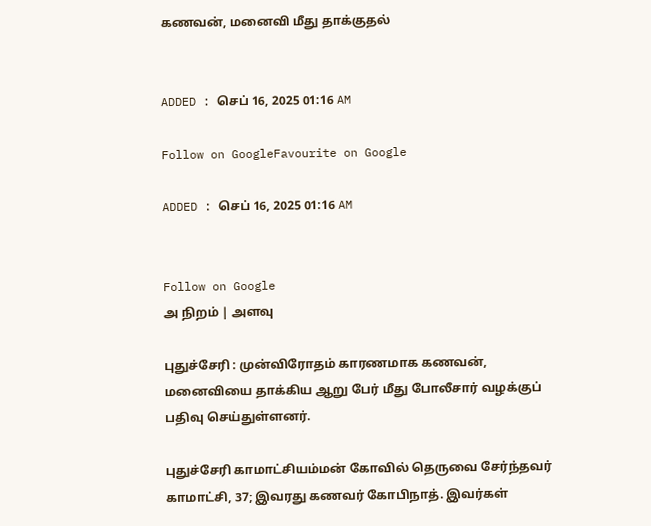கணவன், மனைவி மீது தாக்குதல்


ADDED : செப் 16, 2025 01:16 AM

Follow on GoogleFavourite on Google

ADDED : செப் 16, 2025 01:16 AM


Follow on Google
அ நிறம் | அளவு

புதுச்சேரி : முன்விரோதம் காரணமாக கணவன், மனைவியை தாக்கிய ஆறு பேர் மீது போலீசார் வழக்குப் பதிவு செய்துள்ளனர்.

புதுச்சேரி காமாட்சியம்மன் கோவில் தெருவை சேர்ந்தவர் காமாட்சி, 37; இவரது கணவர் கோபிநாத். இவர்கள்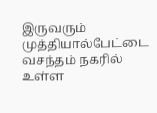இருவரும் முத்தியால்பேட்டை வசந்தம் நகரில் உள்ள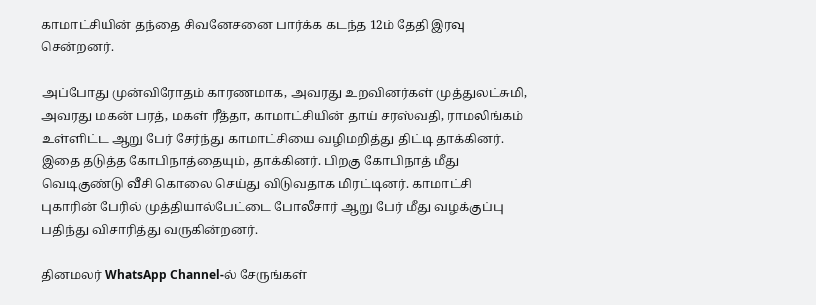காமாட்சியின் தந்தை சிவனேசனை பார்க்க கடந்த 12ம் தேதி இரவு சென்றனர்.

அப்போது முன்விரோதம் காரணமாக, அவரது உறவினர்கள் முத்துலட்சுமி, அவரது மகன் பரத், மகள் ரீத்தா, காமாட்சியின் தாய் சரஸ்வதி, ராமலிங்கம் உள்ளிட்ட ஆறு பேர் சேர்ந்து காமாட்சியை வழிமறித்து திட்டி தாக்கினர். இதை தடுத்த கோபிநாத்தையும், தாக்கினர். பிறகு கோபிநாத் மீது வெடிகுண்டு வீசி கொலை செய்து விடுவதாக மிரட்டினர். காமாட்சி புகாரின் பேரில் முத்தியால்பேட்டை போலீசார் ஆறு பேர் மீது வழக்குப்பு பதிந்து விசாரித்து வருகின்றனர்.

தினமலர் WhatsApp Channel-ல் சேருங்கள்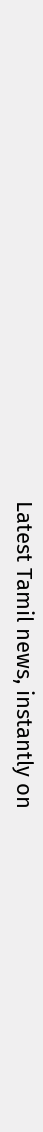Latest Tamil news, instantly on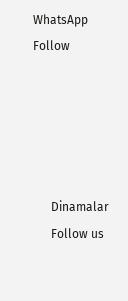WhatsApp
Follow





      Dinamalar
      Follow us